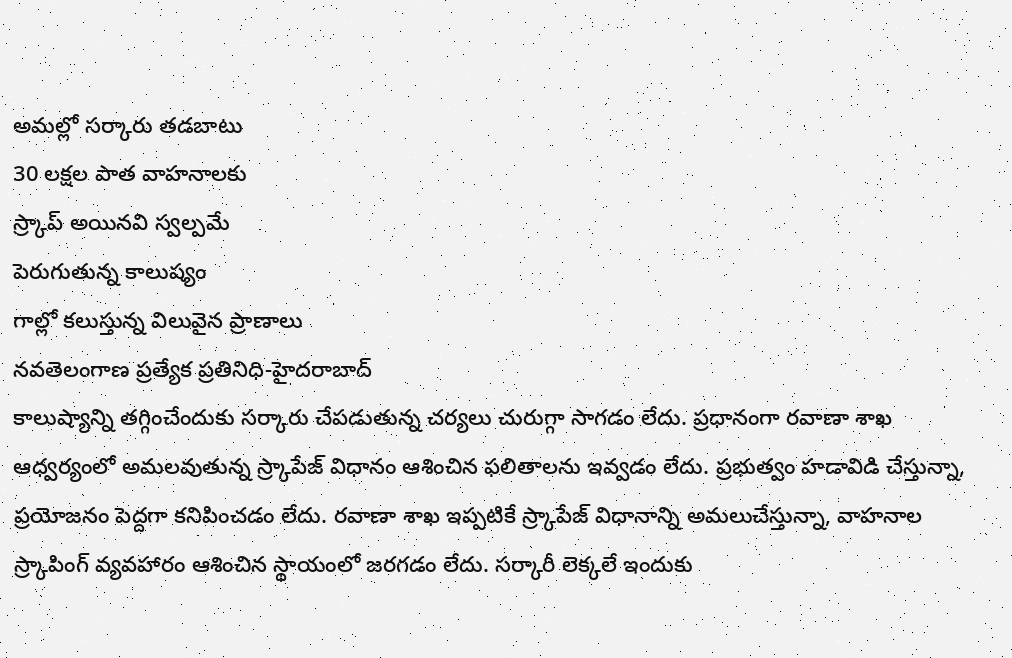అమల్లో సర్కారు తడబాటు
30 లక్షల పాత వాహనాలకు
స్ర్కాప్ అయినవి స్వల్పమే
పెరుగుతున్న కాలుష్యం
గాల్లో కలుస్తున్న విలువైన ప్రాణాలు
నవతెలంగాణ ప్రత్యేక ప్రతినిధి-హైదరాబాద్
కాలుష్యాన్ని తగ్గించేందుకు సర్కారు చేపడుతున్న చర్యలు చురుగ్గా సాగడం లేదు. ప్రధానంగా రవాణా శాఖ ఆధ్వర్యంలో అమలవుతున్న స్ర్కాపేజ్ విధానం ఆశించిన ఫలితాలను ఇవ్వడం లేదు. ప్రభుత్వం హడావిడి చేస్తున్నా, ప్రయోజనం పెద్దగా కనిపించడం లేదు. రవాణా శాఖ ఇప్పటికే స్ర్కాపేజ్ విధానాన్ని అమలుచేస్తున్నా, వాహనాల స్ర్కాపింగ్ వ్యవహారం ఆశించిన స్థాయంలో జరగడం లేదు. సర్కారీ లెక్కలే ఇందుకు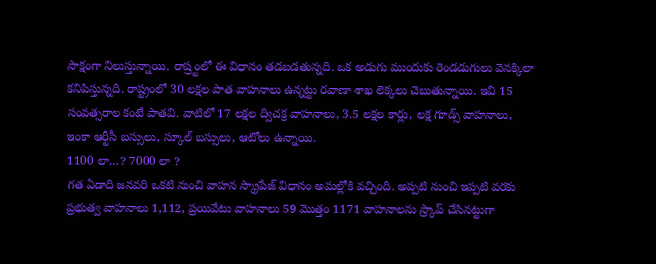సాక్షంగా నిలుస్తున్నాయి. రాష్ర్టంలో ఈ విధానం తడబడతున్నది. ఒక అడుగు ముందుకు రెండడుగులు వెనక్కిలా కనిపిస్తున్నది. రాష్ట్రంలో 30 లక్షల పాత వాహనాలు ఉన్నట్టు రవాణా శాఖ లెక్కలు చెబుతున్నాయి. ఇవి 15 సంవత్సరాల కంటే పాతవి. వాటిలో 17 లక్షల ద్విచక్ర వాహనాలు, 3.5 లక్షల కార్లు, లక్ష గూడ్స్ వాహనాలు, ఇంకా ఆర్టీసీ బస్సులు, స్కూల్ బస్సులు, ఆటోలు ఉన్నాయి.
1100 లా…? 7000 లా ?
గత ఏడాది జనవరి ఒకటి నుంచి వాహన స్క్రాపేజ్ విధానం అమల్లోకి వచ్చింది. అప్పటి నుంచి ఇప్పటి వరకు ప్రభుత్వ వాహనాలు 1,112, ప్రయివేటు వాహనాలు 59 మొత్తం 1171 వాహనాలను స్ర్కాప్ చేసినట్టుగా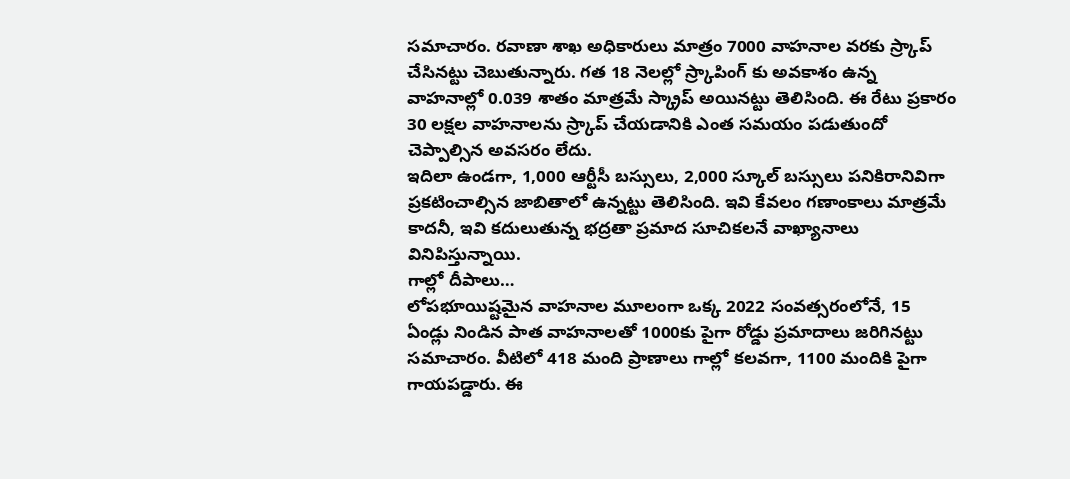సమాచారం. రవాణా శాఖ అధికారులు మాత్రం 7000 వాహనాల వరకు స్ర్కాప్ చేసినట్టు చెబుతున్నారు. గత 18 నెలల్లో స్ర్కాపింగ్ కు అవకాశం ఉన్న వాహనాల్లో 0.039 శాతం మాత్రమే స్క్రాప్ అయినట్టు తెలిసింది. ఈ రేటు ప్రకారం 30 లక్షల వాహనాలను స్ర్కాప్ చేయడానికి ఎంత సమయం పడుతుందో చెప్పాల్సిన అవసరం లేదు.
ఇదిలా ఉండగా, 1,000 ఆర్టీసీ బస్సులు, 2,000 స్కూల్ బస్సులు పనికిరానివిగా ప్రకటించాల్సిన జాబితాలో ఉన్నట్టు తెలిసింది. ఇవి కేవలం గణాంకాలు మాత్రమే కాదనీ, ఇవి కదులుతున్న భద్రతా ప్రమాద సూచికలనే వాఖ్యానాలు వినిపిస్తున్నాయి.
గాల్లో దీపాలు…
లోపభూయిష్టమైన వాహనాల మూలంగా ఒక్క 2022 సంవత్సరంలోనే, 15 ఏండ్లు నిండిన పాత వాహనాలతో 1000కు పైగా రోడ్డు ప్రమాదాలు జరిగినట్టు సమాచారం. వీటిలో 418 మంది ప్రాణాలు గాల్లో కలవగా, 1100 మందికి పైగా గాయపడ్డారు. ఈ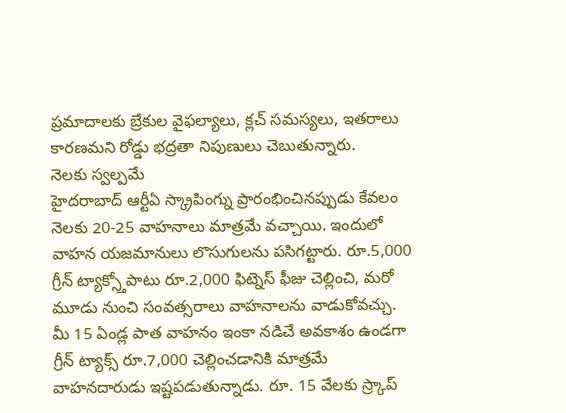ప్రమాదాలకు బ్రేకుల వైఫల్యాలు, క్లచ్ సమస్యలు, ఇతరాలు కారణమని రోడ్డు భద్రతా నిపుణులు చెబుతున్నారు.
నెలకు స్వల్పమే
హైదరాబాద్ ఆర్టీఏ స్క్రాపింగ్ను ప్రారంభించినప్పుడు కేవలం నెలకు 20-25 వాహనాలు మాత్రమే వచ్చాయి. ఇందులో వాహన యజమానులు లొసుగులను పసిగట్టారు. రూ.5,000 గ్రీన్ ట్యాక్స్తోపాటు రూ.2,000 ఫిట్నెస్ ఫీజు చెల్లించి, మరో మూడు నుంచి సంవత్సరాలు వాహనాలను వాడుకోవచ్చు. మీ 15 ఏండ్ల పాత వాహనం ఇంకా నడిచే అవకాశం ఉండగా గ్రీన్ ట్యాక్స్ రూ.7,000 చెల్లించడానికి మాత్రమే వాహనదారుడు ఇష్టపడుతున్నాడు. రూ. 15 వేలకు స్ర్కాప్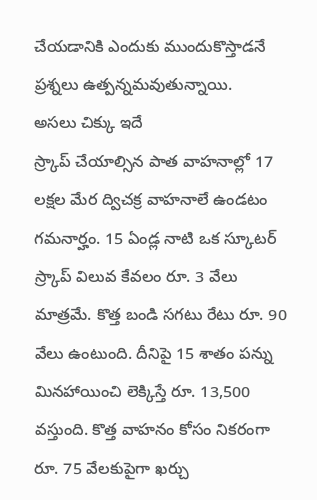చేయడానికి ఎందుకు ముందుకొస్తాడనే ప్రశ్నలు ఉత్పన్నమవుతున్నాయి.
అసలు చిక్కు ఇదే
స్ర్కాప్ చేయాల్సిన పాత వాహనాల్లో 17 లక్షల మేర ద్విచక్ర వాహనాలే ఉండటం గమనార్హం. 15 ఏండ్ల నాటి ఒక స్కూటర్ స్ర్కాప్ విలువ కేవలం రూ. 3 వేలు మాత్రమే. కొత్త బండి సగటు రేటు రూ. 90 వేలు ఉంటుంది. దీనిపై 15 శాతం పన్ను మినహాయించి లెక్కిస్తే రూ. 13,500 వస్తుంది. కొత్త వాహనం కోసం నికరంగా రూ. 75 వేలకుపైగా ఖర్చు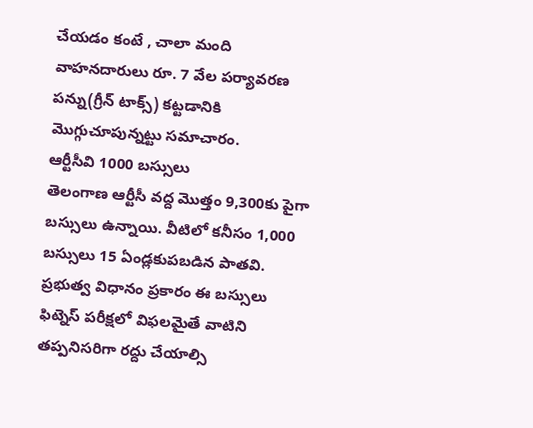చేయడం కంటే , చాలా మంది వాహనదారులు రూ. 7 వేల పర్యావరణ పన్ను(గ్రీన్ టాక్స్) కట్టడానికి మొగ్గుచూపున్నట్టు సమాచారం.
ఆర్టీసీవి 1000 బస్సులు
తెలంగాణ ఆర్టీసీ వద్ద మొత్తం 9,300కు పైగా బస్సులు ఉన్నాయి. వీటిలో కనీసం 1,000 బస్సులు 15 ఏండ్లకుపబడిన పాతవి. ప్రభుత్వ విధానం ప్రకారం ఈ బస్సులు ఫిట్నెస్ పరీక్షలో విఫలమైతే వాటిని తప్పనిసరిగా రద్దు చేయాల్సి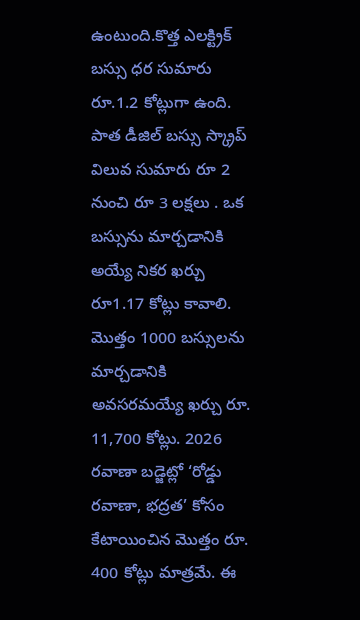ఉంటుంది.కొత్త ఎలక్ట్రిక్ బస్సు ధర సుమారు రూ.1.2 కోట్లుగా ఉంది. పాత డీజిల్ బస్సు స్క్రాప్ విలువ సుమారు రూ 2 నుంచి రూ 3 లక్షలు . ఒక బస్సును మార్చడానికి అయ్యే నికర ఖర్చు రూ1.17 కోట్లు కావాలి. మొత్తం 1000 బస్సులను మార్చడానికి అవసరమయ్యే ఖర్చు రూ. 11,700 కోట్లు. 2026 రవాణా బడ్జెట్లో ‘రోడ్డు రవాణా, భద్రత’ కోసం కేటాయించిన మొత్తం రూ. 400 కోట్లు మాత్రమే. ఈ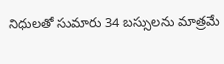నిధులతో సుమారు 34 బస్సులను మాత్రమే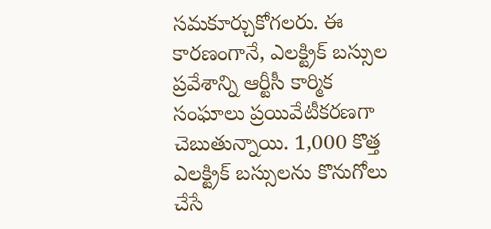సమకూర్చుకోగలరు. ఈ కారణంగానే, ఎలక్ట్రిక్ బస్సుల ప్రవేశాన్ని ఆర్టీసీ కార్మిక సంఘాలు ప్రయివేటీకరణగా చెబుతున్నాయి. 1,000 కొత్త ఎలక్ట్రిక్ బస్సులను కొనుగోలు చేసే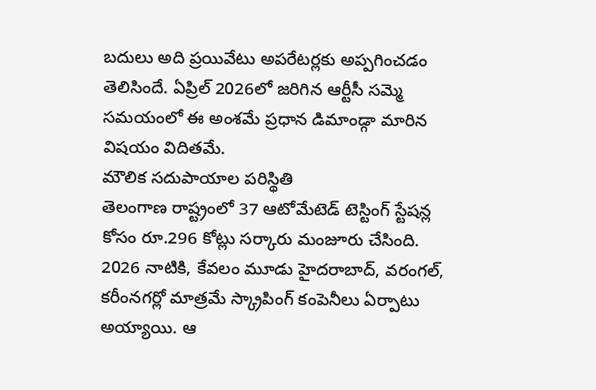బదులు అది ప్రయివేటు అపరేటర్లకు అప్పగించడం తెలిసిందే. ఏప్రిల్ 2026లో జరిగిన ఆర్టీసీ సమ్మె సమయంలో ఈ అంశమే ప్రధాన డిమాండ్గా మారిన విషయం విదితమే.
మౌలిక సదుపాయాల పరిస్థితి
తెలంగాణ రాష్ట్రంలో 37 ఆటోమేటెడ్ టెస్టింగ్ స్టేషన్ల కోసం రూ.296 కోట్లు సర్కారు మంజూరు చేసింది. 2026 నాటికి, కేవలం మూడు హైదరాబాద్, వరంగల్, కరీంనగర్లో మాత్రమే స్క్రాపింగ్ కంపెనీలు ఏర్పాటు అయ్యాయి. ఆ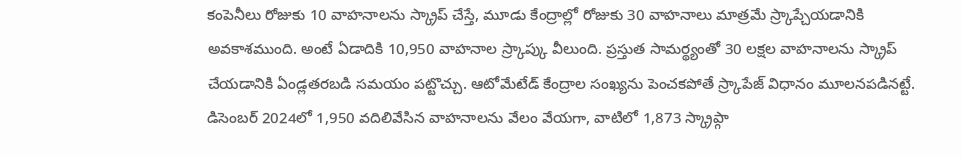కంపెనీలు రోజుకు 10 వాహనాలను స్క్రాప్ చేస్తే, మూడు కేంద్రాల్లో రోజుకు 30 వాహనాలు మాత్రమే స్ర్కాప్చేయడానికి అవకాశముంది. అంటే ఏడాదికి 10,950 వాహనాల స్ర్కాప్కు వీలుంది. ప్రస్తుత సామర్థ్యంతో 30 లక్షల వాహనాలను స్క్రాప్ చేయడానికి ఏండ్లతరబడి సమయం పట్టొచ్చు. ఆటోమేటేడ్ కేంద్రాల సంఖ్యను పెంచకపోతే స్ర్కాపేజ్ విధానం మూలనపడినట్టే. డిసెంబర్ 2024లో 1,950 వదిలివేసిన వాహనాలను వేలం వేయగా, వాటిలో 1,873 స్క్రాప్గా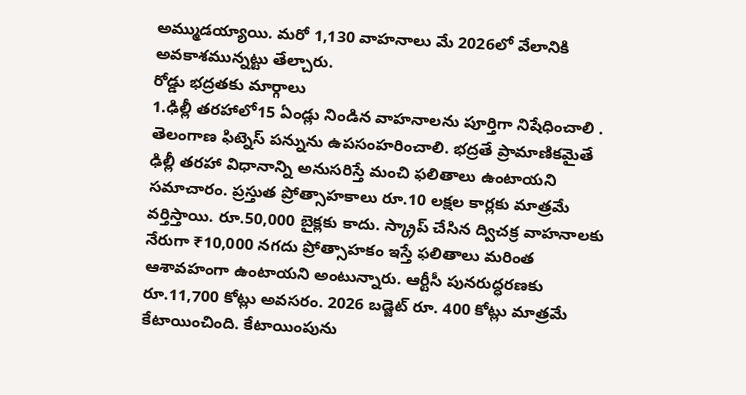అమ్ముడయ్యాయి. మరో 1,130 వాహనాలు మే 2026లో వేలానికి అవకాశమున్నట్టు తేల్చారు.
రోడ్డు భద్రతకు మార్గాలు
1.ఢిల్లీ తరహాలో15 ఏండ్లు నిండిన వాహనాలను పూర్తిగా నిషేధించాలి . తెలంగాణ ఫిట్నెస్ పన్నును ఉపసంహరించాలి. భద్రతే ప్రామాణికమైతే ఢిల్లీ తరహా విధానాన్ని అనుసరిస్తే మంచి ఫలితాలు ఉంటాయని సమాచారం. ప్రస్తుత ప్రోత్సాహకాలు రూ.10 లక్షల కార్లకు మాత్రమే వర్తిస్తాయి. రూ.50,000 బైక్లకు కాదు. స్క్రాప్ చేసిన ద్విచక్ర వాహనాలకు నేరుగా ₹10,000 నగదు ప్రోత్సాహకం ఇస్తే ఫలితాలు మరింత ఆశావహంగా ఉంటాయని అంటున్నారు. ఆర్టీసీ పునరుద్ధరణకు రూ.11,700 కోట్లు అవసరం. 2026 బడ్జెట్ రూ. 400 కోట్లు మాత్రమే కేటాయించింది. కేటాయింపును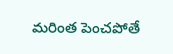మరింత పెంచపోతే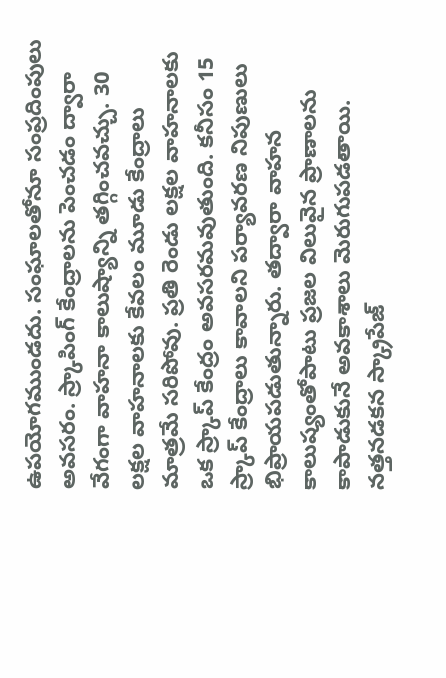ఉపయోగముండదు. సంఘాలతోనూ సంప్రదింపులు అవసరం. స్ర్కాపింగ్ కేంద్రాలను పెంచడం ద్వారా వేగంగా వాహనా కాలుష్యాన్ని తగ్గించవచ్చు. 30 లక్షల వాహనాలకు కేవలం మూడు కేంద్రాలు మాత్రమే సరిపోవు. ప్రతి రెండు లక్షల వాహనాలకు ఒక స్ర్కాప్ కేంద్రం అవసరమవుతుంది. కనీసం 15 స్ర్కాప్ కేంద్రాలు కావాలని పర్యావరణ నిపుణులు భిప్రాయపడుతున్నారు. తద్వారా వాహన కాలుష్యంతోపాటు ప్రజల విలువైన ప్రాణాలను కాపాడుకునే అవకాశాలు మెరుగుపడతాయి.
నత్తనడకన స్క్రాపేజ్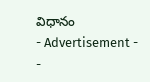విధానం
- Advertisement -
-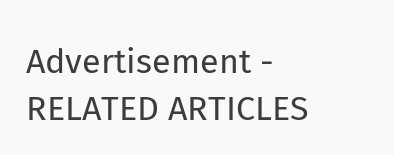Advertisement -
RELATED ARTICLES